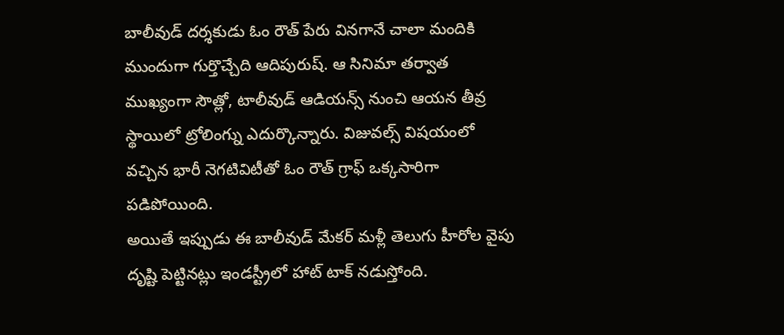బాలీవుడ్ దర్శకుడు ఓం రౌత్ పేరు వినగానే చాలా మందికి ముందుగా గుర్తొచ్చేది ఆదిపురుష్. ఆ సినిమా తర్వాత ముఖ్యంగా సౌత్లో, టాలీవుడ్ ఆడియన్స్ నుంచి ఆయన తీవ్ర స్థాయిలో ట్రోలింగ్ను ఎదుర్కొన్నారు. విజువల్స్ విషయంలో వచ్చిన భారీ నెగటివిటీతో ఓం రౌత్ గ్రాఫ్ ఒక్కసారిగా పడిపోయింది.
అయితే ఇప్పుడు ఈ బాలీవుడ్ మేకర్ మళ్లీ తెలుగు హీరోల వైపు దృష్టి పెట్టినట్లు ఇండస్ట్రీలో హాట్ టాక్ నడుస్తోంది.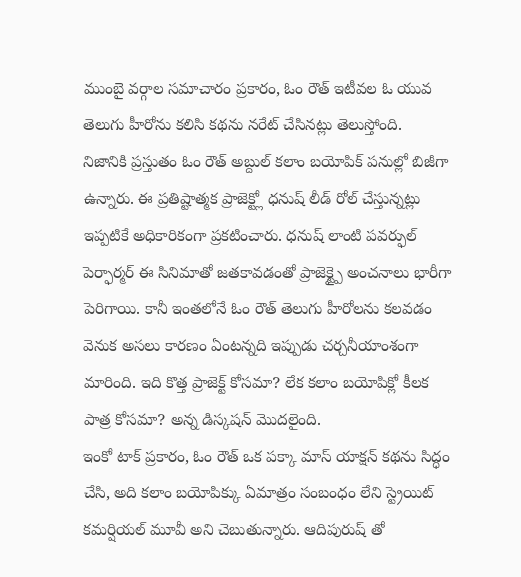ముంబై వర్గాల సమాచారం ప్రకారం, ఓం రౌత్ ఇటీవల ఓ యువ తెలుగు హీరోను కలిసి కథను నరేట్ చేసినట్లు తెలుస్తోంది.
నిజానికి ప్రస్తుతం ఓం రౌత్ అబ్దుల్ కలాం బయోపిక్ పనుల్లో బిజీగా ఉన్నారు. ఈ ప్రతిష్టాత్మక ప్రాజెక్ట్లో ధనుష్ లీడ్ రోల్ చేస్తున్నట్లు ఇప్పటికే అధికారికంగా ప్రకటించారు. ధనుష్ లాంటి పవర్ఫుల్ పెర్ఫార్మర్ ఈ సినిమాతో జతకావడంతో ప్రాజెక్ట్పై అంచనాలు భారీగా పెరిగాయి. కానీ ఇంతలోనే ఓం రౌత్ తెలుగు హీరోలను కలవడం వెనుక అసలు కారణం ఏంటన్నది ఇప్పుడు చర్చనీయాంశంగా మారింది. ఇది కొత్త ప్రాజెక్ట్ కోసమా? లేక కలాం బయోపిక్లో కీలక పాత్ర కోసమా? అన్న డిస్కషన్ మొదలైంది.
ఇంకో టాక్ ప్రకారం, ఓం రౌత్ ఒక పక్కా మాస్ యాక్షన్ కథను సిద్ధం చేసి, అది కలాం బయోపిక్కు ఏమాత్రం సంబంధం లేని స్ట్రెయిట్ కమర్షియల్ మూవీ అని చెబుతున్నారు. ఆదిపురుష్ తో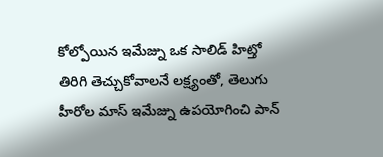కోల్పోయిన ఇమేజ్ను ఒక సాలిడ్ హిట్తో తిరిగి తెచ్చుకోవాలనే లక్ష్యంతో, తెలుగు హీరోల మాస్ ఇమేజ్ను ఉపయోగించి పాన్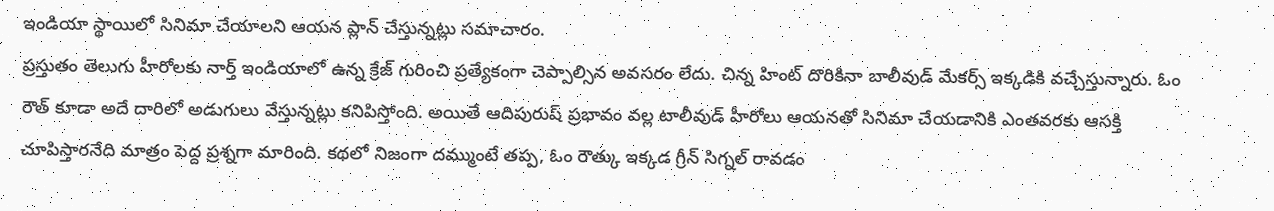ఇండియా స్థాయిలో సినిమా చేయాలని ఆయన ప్లాన్ చేస్తున్నట్లు సమాచారం.
ప్రస్తుతం తెలుగు హీరోలకు నార్త్ ఇండియాలో ఉన్న క్రేజ్ గురించి ప్రత్యేకంగా చెప్పాల్సిన అవసరం లేదు. చిన్న హింట్ దొరికినా బాలీవుడ్ మేకర్స్ ఇక్కడికి వచ్చేస్తున్నారు. ఓం రౌత్ కూడా అదే దారిలో అడుగులు వేస్తున్నట్లు కనిపిస్తోంది. అయితే ఆదిపురుష్ ప్రభావం వల్ల టాలీవుడ్ హీరోలు ఆయనతో సినిమా చేయడానికి ఎంతవరకు ఆసక్తి చూపిస్తారనేది మాత్రం పెద్ద ప్రశ్నగా మారింది. కథలో నిజంగా దమ్ముంటే తప్ప, ఓం రౌత్కు ఇక్కడ గ్రీన్ సిగ్నల్ రావడం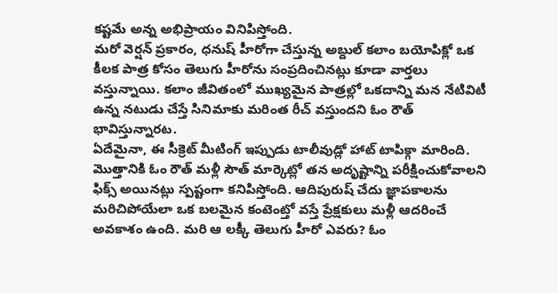కష్టమే అన్న అభిప్రాయం వినిపిస్తోంది.
మరో వెర్షన్ ప్రకారం, ధనుష్ హీరోగా చేస్తున్న అబ్దుల్ కలాం బయోపిక్లో ఒక కీలక పాత్ర కోసం తెలుగు హీరోను సంప్రదించినట్లు కూడా వార్తలు వస్తున్నాయి. కలాం జీవితంలో ముఖ్యమైన పాత్రల్లో ఒకదాన్ని మన నేటివిటీ ఉన్న నటుడు చేస్తే సినిమాకు మరింత రీచ్ వస్తుందని ఓం రౌత్ భావిస్తున్నారట.
ఏదేమైనా, ఈ సీక్రెట్ మీటింగ్ ఇప్పుడు టాలీవుడ్లో హాట్ టాపిక్గా మారింది. మొత్తానికి ఓం రౌత్ మళ్లీ సౌత్ మార్కెట్లో తన అదృష్టాన్ని పరీక్షించుకోవాలని ఫిక్స్ అయినట్లు స్పష్టంగా కనిపిస్తోంది. ఆదిపురుష్ చేదు జ్ఞాపకాలను మరిచిపోయేలా ఒక బలమైన కంటెంట్తో వస్తే ప్రేక్షకులు మళ్లీ ఆదరించే అవకాశం ఉంది. మరి ఆ లక్కీ తెలుగు హీరో ఎవరు? ఓం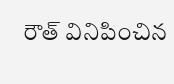రౌత్ వినిపించిన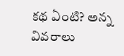కథ ఏంటి? అన్న వివరాలు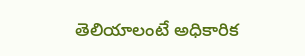తెలియాలంటే అధికారిక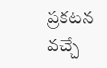ప్రకటన వచ్చే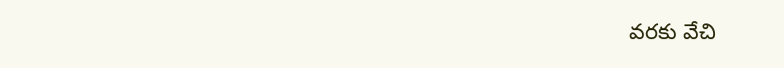వరకు వేచి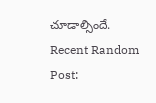చూడాల్సిందే.
Recent Random Post: